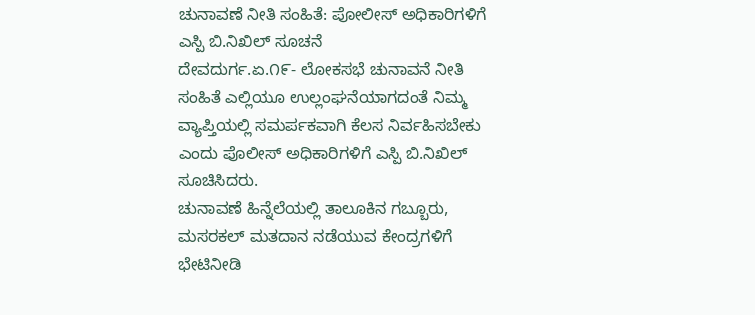ಚುನಾವಣೆ ನೀತಿ ಸಂಹಿತೆ: ಪೋಲೀಸ್ ಅಧಿಕಾರಿಗಳಿಗೆ ಎಸ್ಪಿ ಬಿ.ನಿಖಿಲ್ ಸೂಚನೆ
ದೇವದುರ್ಗ.ಏ.೧೯- ಲೋಕಸಭೆ ಚುನಾವನೆ ನೀತಿ ಸಂಹಿತೆ ಎಲ್ಲಿಯೂ ಉಲ್ಲಂಘನೆಯಾಗದಂತೆ ನಿಮ್ಮ ವ್ಯಾಪ್ತಿಯಲ್ಲಿ ಸಮರ್ಪಕವಾಗಿ ಕೆಲಸ ನಿರ್ವಹಿಸಬೇಕು ಎಂದು ಪೊಲೀಸ್ ಅಧಿಕಾರಿಗಳಿಗೆ ಎಸ್ಪಿ ಬಿ.ನಿಖಿಲ್ ಸೂಚಿಸಿದರು.
ಚುನಾವಣೆ ಹಿನ್ನೆಲೆಯಲ್ಲಿ ತಾಲೂಕಿನ ಗಬ್ಬೂರು, ಮಸರಕಲ್ ಮತದಾನ ನಡೆಯುವ ಕೇಂದ್ರಗಳಿಗೆ ಭೇಟಿನೀಡಿ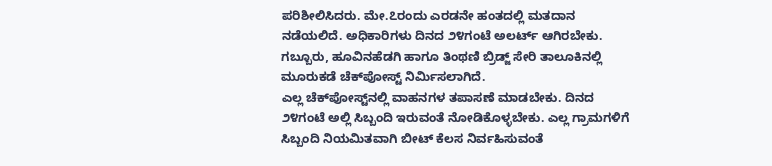ಪರಿಶೀಲಿಸಿದರು. ಮೇ.೭ರಂದು ಎರಡನೇ ಹಂತದಲ್ಲಿ ಮತದಾನ ನಡೆಯಲಿದೆ. ಅಧಿಕಾರಿಗಳು ದಿನದ ೨೪ಗಂಟೆ ಅಲರ್ಟ್ ಆಗಿರಬೇಕು. ಗಬ್ಬೂರು, ಹೂವಿನಹೆಡಗಿ ಹಾಗೂ ತಿಂಥಣಿ ಬ್ರಿಡ್ಜ್ ಸೇರಿ ತಾಲೂಕಿನಲ್ಲಿ ಮೂರುಕಡೆ ಚೆಕ್‌ಪೋಸ್ಟ್ ನಿರ್ಮಿಸಲಾಗಿದೆ.
ಎಲ್ಲ ಚೆಕ್‌ಪೋಸ್ಟ್‌ನಲ್ಲಿ ವಾಹನಗಳ ತಪಾಸಣೆ ಮಾಡಬೇಕು. ದಿನದ ೨೪ಗಂಟೆ ಅಲ್ಲಿ ಸಿಬ್ಬಂದಿ ಇರುವಂತೆ ನೋಡಿಕೊಳ್ಳಬೇಕು. ಎಲ್ಲ ಗ್ರಾಮಗಳಿಗೆ ಸಿಬ್ಬಂದಿ ನಿಯಮಿತವಾಗಿ ಬೀಟ್ ಕೆಲಸ ನಿರ್ವಹಿಸುವಂತೆ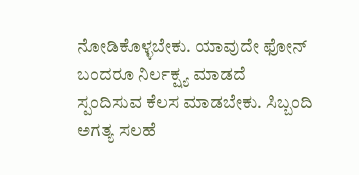ನೋಡಿಕೊಳ್ಳಬೇಕು. ಯಾವುದೇ ಫೋನ್ ಬಂದರೂ ನಿರ್ಲಕ್ಷ್ಯ ಮಾಡದೆ ಸ್ಪಂದಿಸುವ ಕೆಲಸ ಮಾಡಬೇಕು. ಸಿಬ್ಬಂದಿ ಅಗತ್ಯ ಸಲಹೆ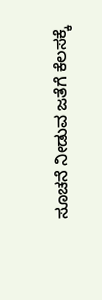ಸೂಚನೆ ನೀಡುವ ಜತೆಗೆ ಕೆಲಸಕ್ಕೆ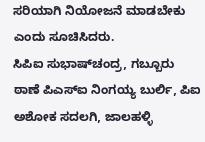ಸರಿಯಾಗಿ ನಿಯೋಜನೆ ಮಾಡಬೇಕು ಎಂದು ಸೂಚಿಸಿದರು.
ಸಿಪಿಐ ಸುಭಾಷ್‌ಚಂದ್ರ, ಗಬ್ಬೂರು ಠಾಣೆ ಪಿಎಸ್‌ಐ ನಿಂಗಯ್ಯ ಬುರ್ಲಿ, ಪಿಐ ಅಶೋಕ ಸದಲಗಿ, ಜಾಲಹಳ್ಳಿ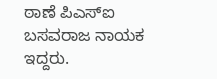ಠಾಣೆ ಪಿಎಸ್‌ಐ ಬಸವರಾಜ ನಾಯಕ ಇದ್ದರು.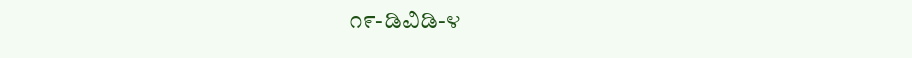೧೯-ಡಿವಿಡಿ-೪